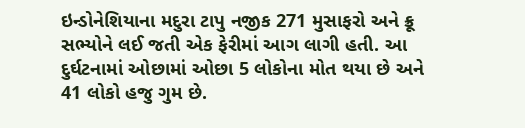ઇન્ડોનેશિયાના મદુરા ટાપુ નજીક 271 મુસાફરો અને ક્રૂ સભ્યોને લઈ જતી એક ફેરીમાં આગ લાગી હતી. આ દુર્ઘટનામાં ઓછામાં ઓછા 5 લોકોના મોત થયા છે અને 41 લોકો હજુ ગુમ છે.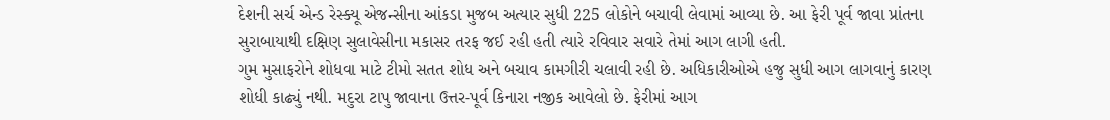દેશની સર્ચ એન્ડ રેસ્ક્યૂ એજન્સીના આંકડા મુજબ અત્યાર સુધી 225 લોકોને બચાવી લેવામાં આવ્યા છે. આ ફેરી પૂર્વ જાવા પ્રાંતના સુરાબાયાથી દક્ષિણ સુલાવેસીના મકાસર તરફ જઈ રહી હતી ત્યારે રવિવાર સવારે તેમાં આગ લાગી હતી.
ગુમ મુસાફરોને શોધવા માટે ટીમો સતત શોધ અને બચાવ કામગીરી ચલાવી રહી છે. અધિકારીઓએ હજુ સુધી આગ લાગવાનું કારણ શોધી કાઢ્યું નથી. મદુરા ટાપુ જાવાના ઉત્તર-પૂર્વ કિનારા નજીક આવેલો છે. ફેરીમાં આગ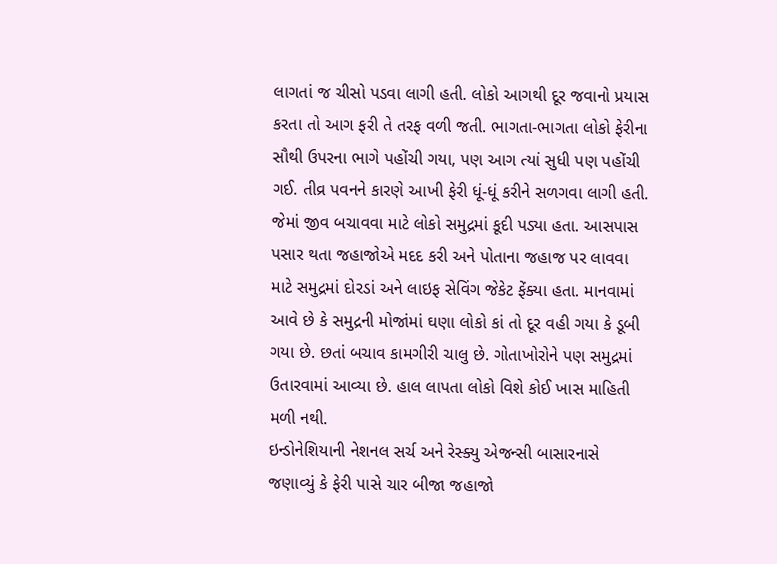લાગતાં જ ચીસો પડવા લાગી હતી. લોકો આગથી દૂર જવાનો પ્રયાસ કરતા તો આગ ફરી તે તરફ વળી જતી. ભાગતા-ભાગતા લોકો ફેરીના સૌથી ઉપરના ભાગે પહોંચી ગયા, પણ આગ ત્યાં સુધી પણ પહોંચી ગઈ. તીવ્ર પવનને કારણે આખી ફેરી ધૂં-ધૂં કરીને સળગવા લાગી હતી.
જેમાં જીવ બચાવવા માટે લોકો સમુદ્રમાં કૂદી પડ્યા હતા. આસપાસ પસાર થતા જહાજોએ મદદ કરી અને પોતાના જહાજ પર લાવવા માટે સમુદ્રમાં દોરડાં અને લાઇફ સેવિંગ જેકેટ ફેંક્યા હતા. માનવામાં આવે છે કે સમુદ્રની મોજાંમાં ઘણા લોકો કાં તો દૂર વહી ગયા કે ડૂબી ગયા છે. છતાં બચાવ કામગીરી ચાલુ છે. ગોતાખોરોને પણ સમુદ્રમાં ઉતારવામાં આવ્યા છે. હાલ લાપતા લોકો વિશે કોઈ ખાસ માહિતી મળી નથી.
ઇન્ડોનેશિયાની નેશનલ સર્ચ અને રેસ્ક્યુ એજન્સી બાસારનાસે જણાવ્યું કે ફેરી પાસે ચાર બીજા જહાજો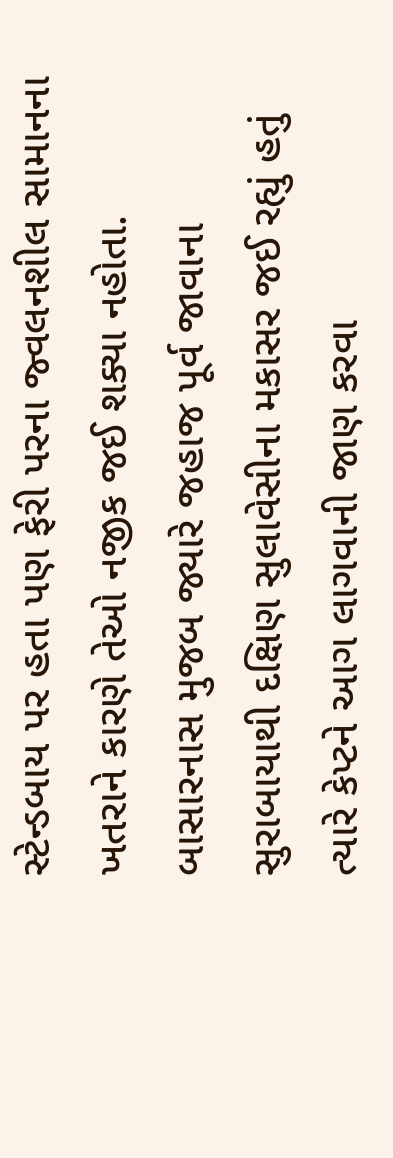સ્ટેન્ડબાય પર હતા પણ ફેરી પરના જ્વલનશીલ સામાનના ખતરાને કારણે તેઓ નજીક જઈ શક્યા નહોતા. બાસારનાસ મુજબ જ્યારે જહાજ પૂર્વ જાવાના સુરાબાયાથી દક્ષિણ સુલાવેસીના મકાસર જઈ રહ્યું હતું ત્યારે કેપ્ટને આગ લાગવાની જાણ કરવા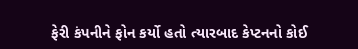ફેરી કંપનીને ફોન કર્યો હતો ત્યારબાદ કેપ્ટનનો કોઈ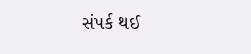સંપર્ક થઈ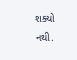શક્યો નથી.